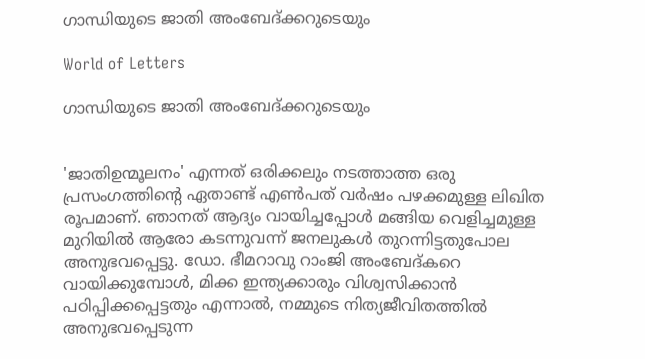ഗാന്ധിയുടെ ജാതി അംബേദ്ക്കറുടെയും

World of Letters

ഗാന്ധിയുടെ ജാതി അംബേദ്ക്കറുടെയും


'ജാതിഉന്മൂലനം' എന്നത് ഒരിക്കലും നടത്താത്ത ഒരു പ്രസംഗത്തിന്റെ ഏതാണ്ട് എൺപത് വർഷം പഴക്കമുള്ള ലിഖിത രൂപമാണ്. ഞാനത് ആദ്യം വായിച്ചപ്പോൾ മങ്ങിയ വെളിച്ചമുള്ള മുറിയിൽ ആരോ കടന്നുവന്ന് ജനലുകൾ തുറന്നിട്ടതുപോല അനുഭവപ്പെട്ടു. ഡോ. ഭീമറാവു റാംജി അംബേദ്കറെ വായിക്കുമ്പോൾ, മിക്ക ഇന്ത്യക്കാരും വിശ്വസിക്കാൻ പഠിപ്പിക്കപ്പെട്ടതും എന്നാൽ, നമ്മുടെ നിത്യജീവിതത്തിൽ അനുഭവപ്പെടുന്ന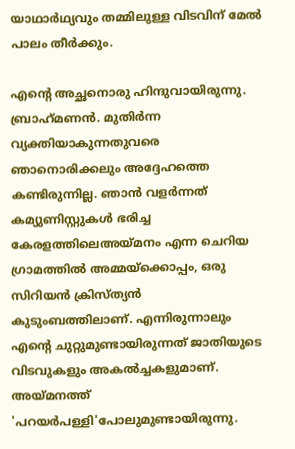യാഥാർഥ്യവും തമ്മിലുള്ള വിടവിന് മേൽ പാലം തീർക്കും.

എന്റെ അച്ഛനൊരു ഹിന്ദുവായിരുന്നു. ബ്രാഹ്‌മണൻ. മുതിർന്ന വ്യക്തിയാകുന്നതുവരെ ഞാനൊരിക്കലും അദ്ദേഹത്തെ കണ്ടിരുന്നില്ല. ഞാൻ വളർന്നത് കമ്യുണിസ്റ്റുകൾ ഭരിച്ച കേരളത്തിലെഅയ്മനം എന്ന ചെറിയ ഗ്രാമത്തിൽ അമ്മയ്‌ക്കൊപ്പം, ഒരു സിറിയൻ ക്രിസ്ത്യൻ കുടുംബത്തിലാണ്. എന്നിരുന്നാലും എന്റെ ചുറ്റുമുണ്ടായിരുന്നത് ജാതിയുടെ വിടവുകളും അകൽച്ചകളുമാണ്. അയ്മനത്ത് 'പറയർപള്ളി'പോലുമുണ്ടായിരുന്നു.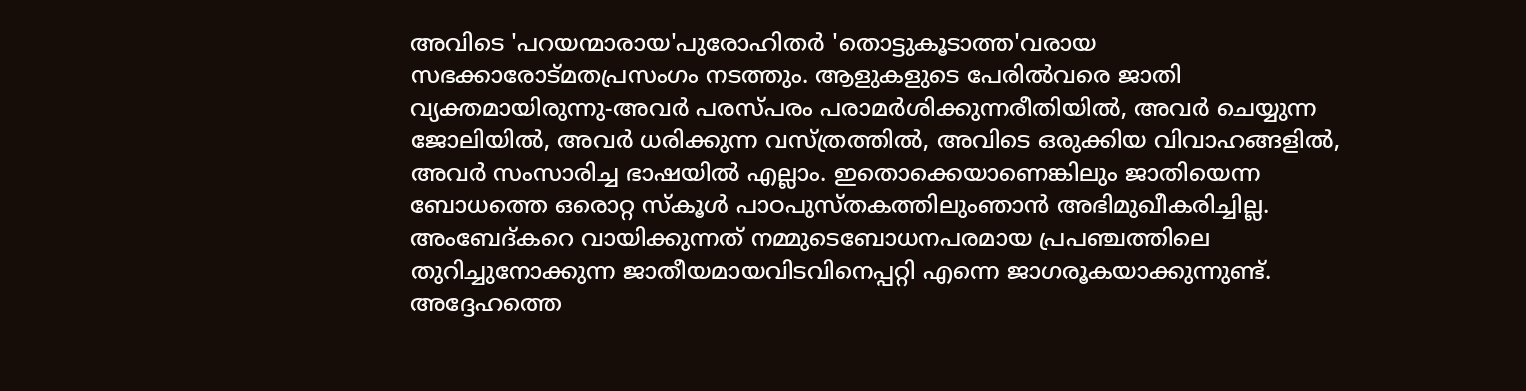അവിടെ 'പറയന്മാരായ'പുരോഹിതർ 'തൊട്ടുകൂടാത്ത'വരായ സഭക്കാരോട്മതപ്രസംഗം നടത്തും. ആളുകളുടെ പേരിൽവരെ ജാതി വ്യക്തമായിരുന്നു-അവർ പരസ്പരം പരാമർശിക്കുന്നരീതിയിൽ, അവർ ചെയ്യുന്ന ജോലിയിൽ, അവർ ധരിക്കുന്ന വസ്ത്രത്തിൽ, അവിടെ ഒരുക്കിയ വിവാഹങ്ങളിൽ, അവർ സംസാരിച്ച ഭാഷയിൽ എല്ലാം. ഇതൊക്കെയാണെങ്കിലും ജാതിയെന്ന ബോധത്തെ ഒരൊറ്റ സ്‌കൂൾ പാഠപുസ്തകത്തിലുംഞാൻ അഭിമുഖീകരിച്ചില്ല. അംബേദ്കറെ വായിക്കുന്നത് നമ്മുടെബോധനപരമായ പ്രപഞ്ചത്തിലെ തുറിച്ചുനോക്കുന്ന ജാതീയമായവിടവിനെപ്പറ്റി എന്നെ ജാഗരൂകയാക്കുന്നുണ്ട്. അദ്ദേഹത്തെ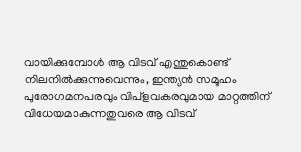വായിക്കുമ്പോൾ ആ വിടവ് എന്തുകൊണ്ട് നിലനിൽക്കുന്നുവെന്നും, ഇന്ത്യൻ സമൂഹം പുരോഗമനപരവും വിപ്‌ളവകരവുമായ മാറ്റത്തിന് വിധേയമാകുന്നതുവരെ ആ വിടവ്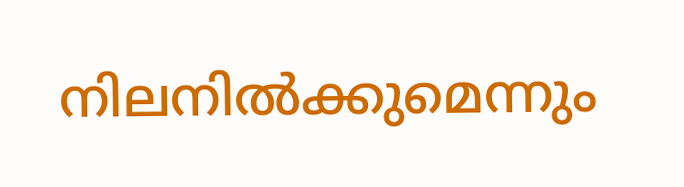നിലനിൽക്കുമെന്നും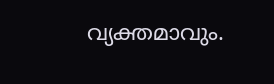വ്യക്തമാവും.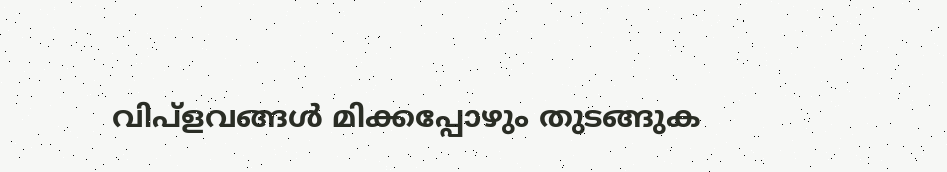വിപ്‌ളവങ്ങൾ മിക്കപ്പോഴും തുടങ്ങുക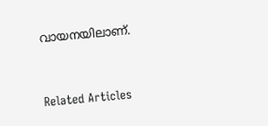വായനയിലാണ്.


Related Articles